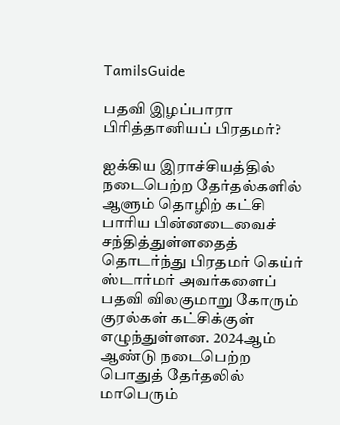TamilsGuide

பதவி இழப்பாரா பிரித்தானியப் பிரதமர்?

ஐக்கிய இராச்சியத்தில் நடைபெற்ற தேர்தல்களில் ஆளும் தொழிற் கட்சி பாரிய பின்னடைவைச் சந்தித்துள்ளதைத் தொடர்ந்து பிரதமர் கெய்ர் ஸ்டார்மர் அவர்களைப் பதவி விலகுமாறு கோரும் குரல்கள் கட்சிக்குள் எழுந்துள்ளன. 2024ஆம் ஆண்டு நடைபெற்ற பொதுத் தேர்தலில் மாபெரும்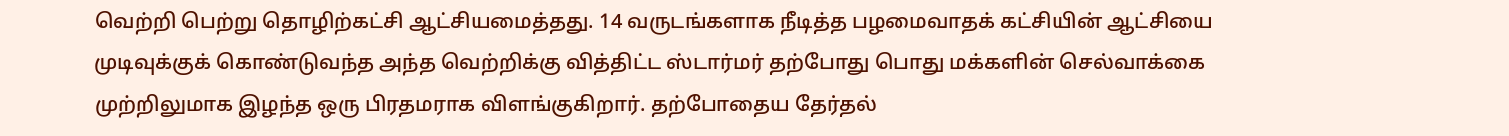வெற்றி பெற்று தொழிற்கட்சி ஆட்சியமைத்தது. 14 வருடங்களாக நீடித்த பழமைவாதக் கட்சியின் ஆட்சியை முடிவுக்குக் கொண்டுவந்த அந்த வெற்றிக்கு வித்திட்ட ஸ்டார்மர் தற்போது பொது மக்களின் செல்வாக்கை முற்றிலுமாக இழந்த ஒரு பிரதமராக விளங்குகிறார். தற்போதைய தேர்தல்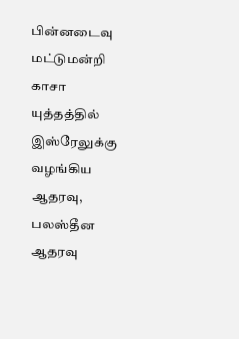பின்னடைவு மட்டுமன்றி காசா யுத்தத்தில் இஸ்ரேலுக்கு வழங்கிய ஆதரவு, பலஸ்தீன ஆதரவு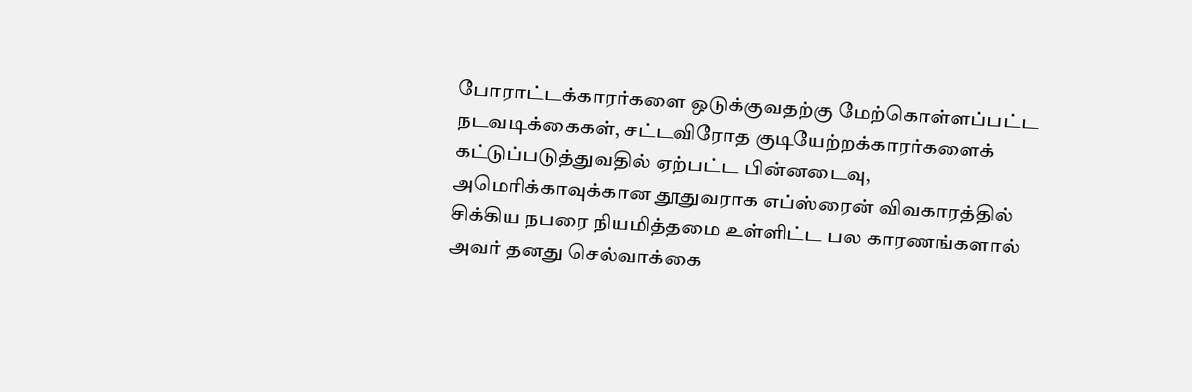போராட்டக்காரர்களை ஒடுக்குவதற்கு மேற்கொள்ளப்பட்ட நடவடிக்கைகள், சட்டவிரோத குடியேற்றக்காரர்களைக் கட்டுப்படுத்துவதில் ஏற்பட்ட பின்னடைவு, அமெரிக்காவுக்கான தூதுவராக எப்ஸ்ரைன் விவகாரத்தில் சிக்கிய நபரை நியமித்தமை உள்ளிட்ட பல காரணங்களால் அவர் தனது செல்வாக்கை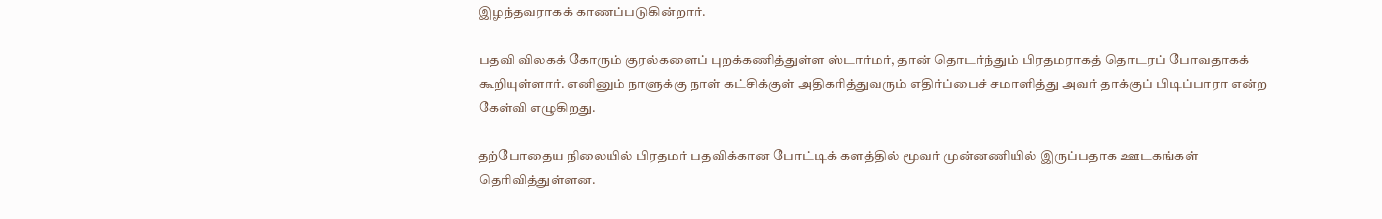இழந்தவராகக் காணப்படுகின்றார்.

பதவி விலகக் கோரும் குரல்களைப் புறக்கணித்துள்ள ஸ்டார்மர், தான் தொடர்ந்தும் பிரதமராகத் தொடரப் போவதாகக் கூறியுள்ளார். எனினும் நாளுக்கு நாள் கட்சிக்குள் அதிகரித்துவரும் எதிர்ப்பைச் சமாளித்து அவர் தாக்குப் பிடிப்பாரா என்ற கேள்வி எழுகிறது.

தற்போதைய நிலையில் பிரதமர் பதவிக்கான போட்டிக் களத்தில் மூவர் முன்னணியில் இருப்பதாக ஊடகங்கள் தெரிவித்துள்ளன.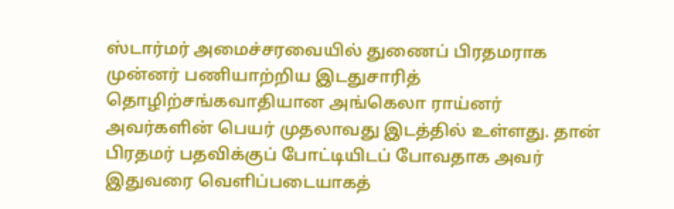ஸ்டார்மர் அமைச்சரவையில் துணைப் பிரதமராக முன்னர் பணியாற்றிய இடதுசாரித் தொழிற்சங்கவாதியான அங்கெலா ராய்னர் அவர்களின் பெயர் முதலாவது இடத்தில் உள்ளது. தான் பிரதமர் பதவிக்குப் போட்டியிடப் போவதாக அவர் இதுவரை வெளிப்படையாகத்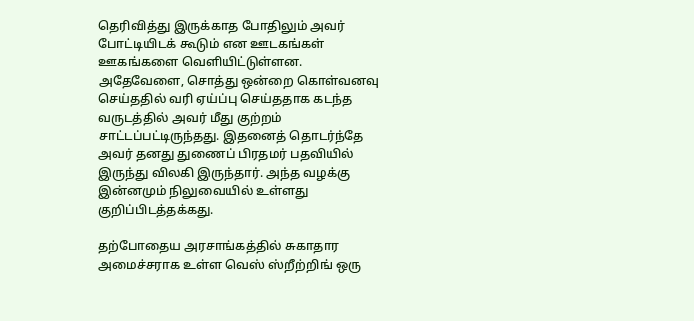தெரிவித்து இருக்காத போதிலும் அவர் போட்டியிடக் கூடும் என ஊடகங்கள் ஊகங்களை வெளியிட்டுள்ளன. அதேவேளை, சொத்து ஒன்றை கொள்வனவு செய்ததில் வரி ஏய்ப்பு செய்ததாக கடந்த வருடத்தில் அவர் மீது குற்றம் சாட்டப்பட்டிருந்தது. இதனைத் தொடர்ந்தே அவர் தனது துணைப் பிரதமர் பதவியில் இருந்து விலகி இருந்தார். அந்த வழக்கு இன்னமும் நிலுவையில் உள்ளது குறிப்பிடத்தக்கது.

தற்போதைய அரசாங்கத்தில் சுகாதார அமைச்சராக உள்ள வெஸ் ஸ்றீற்றிங் ஒரு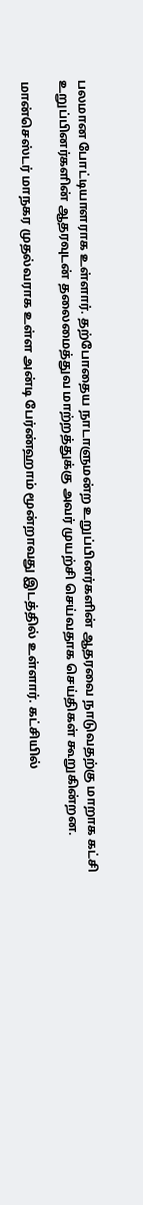பலமான போட்டியாளராக உள்ளார். தற்போதைய நாடாளுமன்ற உறுப்பினர்களின் ஆதரவை நாடுவதற்கு மாறாக கட்சி உறுப்பினர்களின் ஆதரவுடன் தலைமைத்துவ மாற்றத்துக்கு அவர் முயற்சி செய்வதாக செய்திகள் கூறுகின்றன.

மான்செஸ்டர் மாநகர முதல்வராக உள்ள அன்டி பேர்ண்ஹாம் மூன்றாவது இடத்தில் உள்ளார். கட்சியில்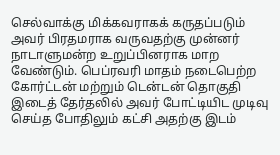செல்வாக்கு மிக்கவராகக் கருதப்படும் அவர் பிரதமராக வருவதற்கு முன்னர் நாடாளுமன்ற உறுப்பினராக மாற வேண்டும். பெப்ரவரி மாதம் நடைபெற்ற கோர்ட்டன் மற்றும் டென்டன் தொகுதி இடைத் தேர்தலில் அவர் போட்டியிட முடிவு செய்த போதிலும் கட்சி அதற்கு இடம்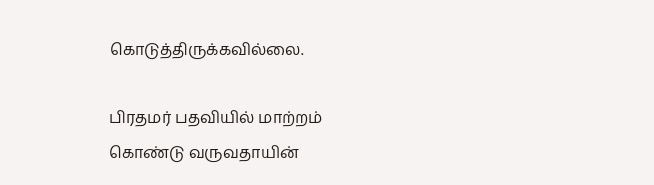கொடுத்திருக்கவில்லை.

பிரதமர் பதவியில் மாற்றம் கொண்டு வருவதாயின்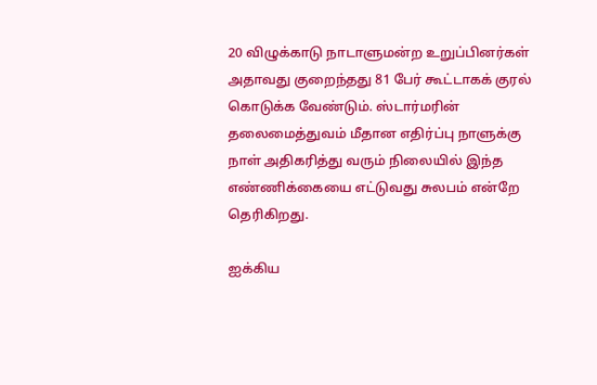20 விழுக்காடு நாடாளுமன்ற உறுப்பினர்கள் அதாவது குறைந்தது 81 பேர் கூட்டாகக் குரல் கொடுக்க வேண்டும். ஸ்டார்மரின் தலைமைத்துவம் மீதான எதிர்ப்பு நாளுக்கு நாள் அதிகரித்து வரும் நிலையில் இந்த எண்ணிக்கையை எட்டுவது சுலபம் என்றே தெரிகிறது.

ஐக்கிய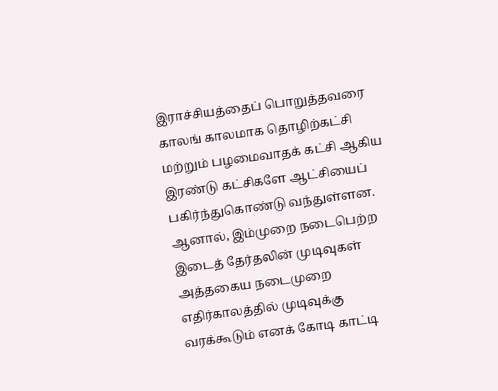இராச்சியத்தைப் பொறுத்தவரை காலங் காலமாக தொழிற்கட்சி மற்றும் பழமைவாதக் கட்சி ஆகிய இரண்டு கட்சிகளே ஆட்சியைப் பகிர்ந்துகொண்டு வந்துள்ளன. ஆனால், இம்முறை நடைபெற்ற இடைத் தேர்தலின் முடிவுகள் அத்தகைய நடைமுறை எதிர்காலத்தில் முடிவுக்கு வரக்கூடும் எனக் கோடி காட்டி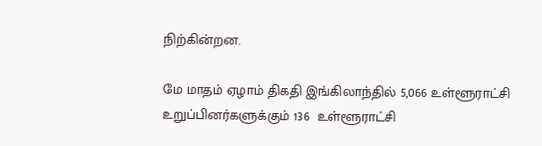நிற்கின்றன.

மே மாதம் ஏழாம் திகதி இங்கிலாந்தில் 5,066 உள்ளூராட்சி உறுப்பினர்களுக்கும் 136  உள்ளூராட்சி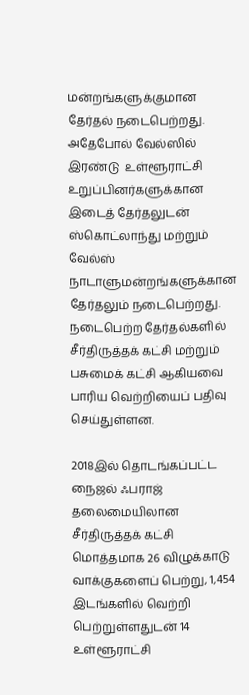மன்றங்களுக்குமான தேர்தல் நடைபெற்றது. அதேபோல் வேல்ஸில் இரண்டு  உள்ளூராட்சி   உறுப்பினர்களுக்கான இடைத் தேர்தலுடன் ஸ்கொட்லாந்து மற்றும் வேல்ஸ் நாடாளுமன்றங்களுக்கான தேர்தலும் நடைபெற்றது. நடைபெற்ற தேர்தல்களில் சீர்திருத்தக் கட்சி மற்றும் பசுமைக் கட்சி ஆகியவை பாரிய வெற்றியைப் பதிவு செய்துள்ளன.

2018இல் தொடங்கப்பட்ட நைஜல் ஃபராஜ் தலைமையிலான சீர்திருத்தக் கட்சி மொத்தமாக 26 விழுக்காடு வாக்குகளைப் பெற்று, 1,454 இடங்களில் வெற்றி பெற்றுள்ளதுடன் 14  உள்ளூராட்சி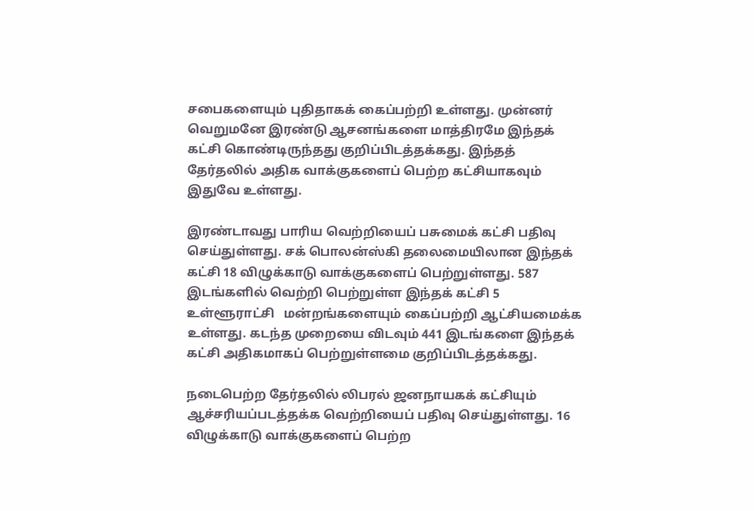சபைகளையும் புதிதாகக் கைப்பற்றி உள்ளது. முன்னர் வெறுமனே இரண்டு ஆசனங்களை மாத்திரமே இந்தக் கட்சி கொண்டிருந்தது குறிப்பிடத்தக்கது. இந்தத் தேர்தலில் அதிக வாக்குகளைப் பெற்ற கட்சியாகவும் இதுவே உள்ளது.

இரண்டாவது பாரிய வெற்றியைப் பசுமைக் கட்சி பதிவு செய்துள்ளது. சக் பொலன்ஸ்கி தலைமையிலான இந்தக் கட்சி 18 விழுக்காடு வாக்குகளைப் பெற்றுள்ளது. 587 இடங்களில் வெற்றி பெற்றுள்ள இந்தக் கட்சி 5  உள்ளூராட்சி   மன்றங்களையும் கைப்பற்றி ஆட்சியமைக்க உள்ளது. கடந்த முறையை விடவும் 441 இடங்களை இந்தக் கட்சி அதிகமாகப் பெற்றுள்ளமை குறிப்பிடத்தக்கது.

நடைபெற்ற தேர்தலில் லிபரல் ஜனநாயகக் கட்சியும் ஆச்சரியப்படத்தக்க வெற்றியைப் பதிவு செய்துள்ளது. 16 விழுக்காடு வாக்குகளைப் பெற்ற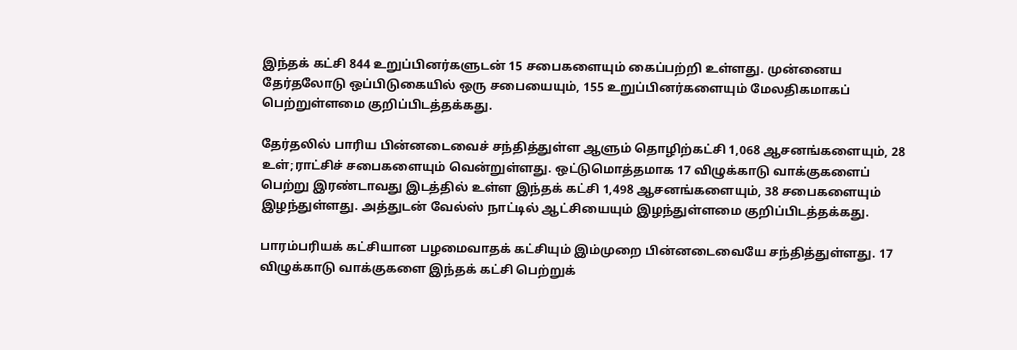இந்தக் கட்சி 844 உறுப்பினர்களுடன் 15 சபைகளையும் கைப்பற்றி உள்ளது. முன்னைய தேர்தலோடு ஒப்பிடுகையில் ஒரு சபையையும், 155 உறுப்பினர்களையும் மேலதிகமாகப் பெற்றுள்ளமை குறிப்பிடத்தக்கது.

தேர்தலில் பாரிய பின்னடைவைச் சந்தித்துள்ள ஆளும் தொழிற்கட்சி 1,068 ஆசனங்களையும், 28 உள்;ராட்சிச் சபைகளையும் வென்றுள்ளது. ஒட்டுமொத்தமாக 17 விழுக்காடு வாக்குகளைப் பெற்று இரண்டாவது இடத்தில் உள்ள இந்தக் கட்சி 1,498 ஆசனங்களையும், 38 சபைகளையும் இழந்துள்ளது. அத்துடன் வேல்ஸ் நாட்டில் ஆட்சியையும் இழந்துள்ளமை குறிப்பிடத்தக்கது.

பாரம்பரியக் கட்சியான பழமைவாதக் கட்சியும் இம்முறை பின்னடைவையே சந்தித்துள்ளது. 17 விழுக்காடு வாக்குகளை இந்தக் கட்சி பெற்றுக்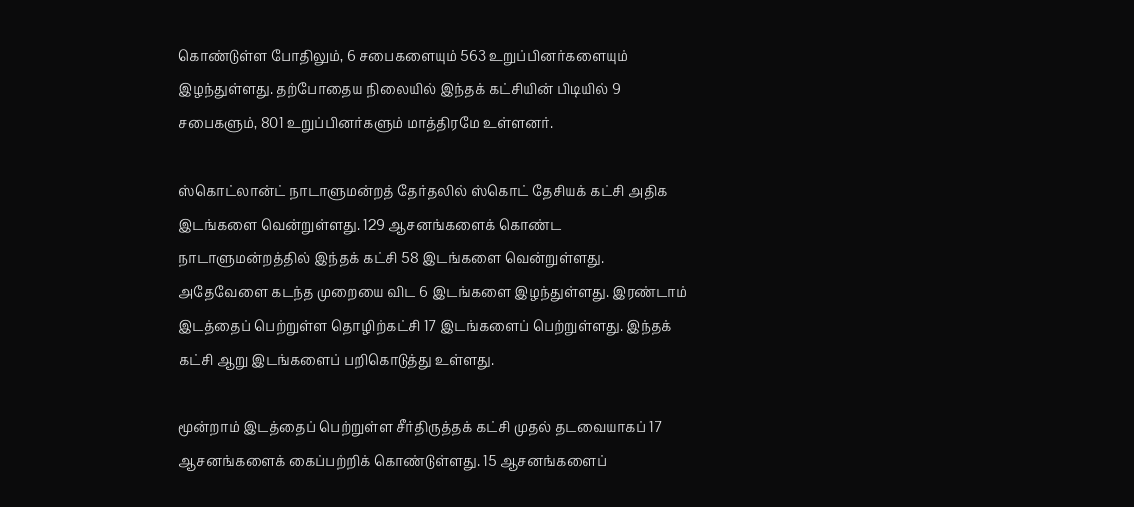கொண்டுள்ள போதிலும், 6 சபைகளையும் 563 உறுப்பினர்களையும் இழந்துள்ளது. தற்போதைய நிலையில் இந்தக் கட்சியின் பிடியில் 9 சபைகளும், 801 உறுப்பினர்களும் மாத்திரமே உள்ளனர்.

ஸ்கொட்லான்ட் நாடாளுமன்றத் தேர்தலில் ஸ்கொட் தேசியக் கட்சி அதிக இடங்களை வென்றுள்ளது. 129 ஆசனங்களைக் கொண்ட நாடாளுமன்றத்தில் இந்தக் கட்சி 58 இடங்களை வென்றுள்ளது. அதேவேளை கடந்த முறையை விட 6 இடங்களை இழந்துள்ளது. இரண்டாம் இடத்தைப் பெற்றுள்ள தொழிற்கட்சி 17 இடங்களைப் பெற்றுள்ளது. இந்தக் கட்சி ஆறு இடங்களைப் பறிகொடுத்து உள்ளது.

மூன்றாம் இடத்தைப் பெற்றுள்ள சீர்திருத்தக் கட்சி முதல் தடவையாகப் 17 ஆசனங்களைக் கைப்பற்றிக் கொண்டுள்ளது. 15 ஆசனங்களைப்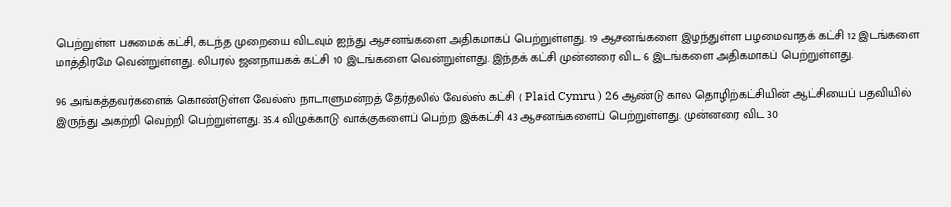பெற்றுள்ள பசுமைக் கட்சி, கடந்த முறையை விடவும் ஐந்து ஆசனங்களை அதிகமாகப் பெற்றுள்ளது. 19 ஆசனங்களை இழந்துள்ள பழமைவாதக் கட்சி 12 இடங்களை மாத்திரமே வென்றுள்ளது. லிபரல் ஜனநாயகக் கட்சி 10 இடங்களை வென்றுள்ளது. இந்தக் கட்சி முன்னரை விட 6 இடங்களை அதிகமாகப் பெற்றுள்ளது.

96 அங்கத்தவர்களைக் கொண்டுள்ள வேல்ஸ் நாடாளுமன்றத் தேர்தலில் வேல்ஸ் கட்சி ( Plaid Cymru ) 26 ஆண்டு கால தொழிற்கட்சியின் ஆட்சியைப் பதவியில் இருந்து அகற்றி வெற்றி பெற்றுள்ளது. 35.4 விழுக்காடு வாக்குகளைப் பெற்ற இக்கட்சி 43 ஆசனங்களைப் பெற்றுள்ளது. முன்னரை விட 30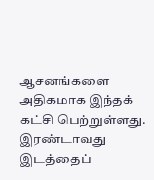ஆசனங்களை அதிகமாக இந்தக் கட்சி பெற்றுள்ளது. இரண்டாவது இடத்தைப்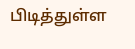பிடித்துள்ள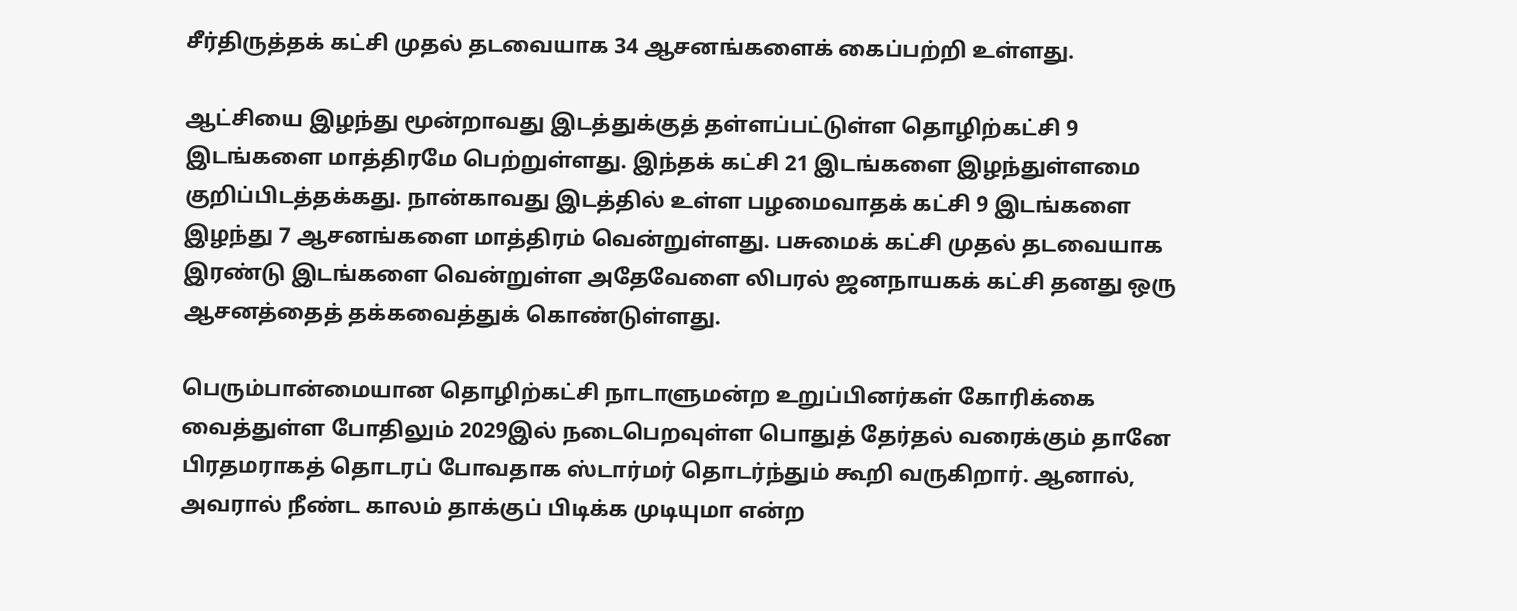சீர்திருத்தக் கட்சி முதல் தடவையாக 34 ஆசனங்களைக் கைப்பற்றி உள்ளது.

ஆட்சியை இழந்து மூன்றாவது இடத்துக்குத் தள்ளப்பட்டுள்ள தொழிற்கட்சி 9 இடங்களை மாத்திரமே பெற்றுள்ளது. இந்தக் கட்சி 21 இடங்களை இழந்துள்ளமை குறிப்பிடத்தக்கது. நான்காவது இடத்தில் உள்ள பழமைவாதக் கட்சி 9 இடங்களை இழந்து 7 ஆசனங்களை மாத்திரம் வென்றுள்ளது. பசுமைக் கட்சி முதல் தடவையாக இரண்டு இடங்களை வென்றுள்ள அதேவேளை லிபரல் ஜனநாயகக் கட்சி தனது ஒரு ஆசனத்தைத் தக்கவைத்துக் கொண்டுள்ளது.

பெரும்பான்மையான தொழிற்கட்சி நாடாளுமன்ற உறுப்பினர்கள் கோரிக்கை வைத்துள்ள போதிலும் 2029இல் நடைபெறவுள்ள பொதுத் தேர்தல் வரைக்கும் தானே பிரதமராகத் தொடரப் போவதாக ஸ்டார்மர் தொடர்ந்தும் கூறி வருகிறார். ஆனால், அவரால் நீண்ட காலம் தாக்குப் பிடிக்க முடியுமா என்ற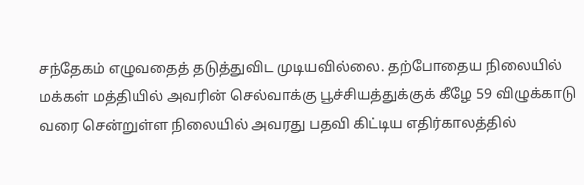சந்தேகம் எழுவதைத் தடுத்துவிட முடியவில்லை. தற்போதைய நிலையில் மக்கள் மத்தியில் அவரின் செல்வாக்கு பூச்சியத்துக்குக் கீழே 59 விழுக்காடு வரை சென்றுள்ள நிலையில் அவரது பதவி கிட்டிய எதிர்காலத்தில்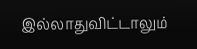இல்லாதுவிட்டாலும்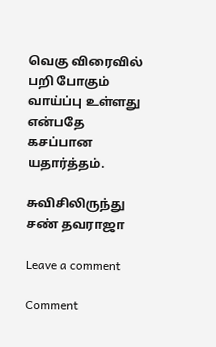வெகு விரைவில் பறி போகும் வாய்ப்பு உள்ளது என்பதே கசப்பான யதார்த்தம்.

சுவிசிலிருந்து சண் தவராஜா

Leave a comment

Comment